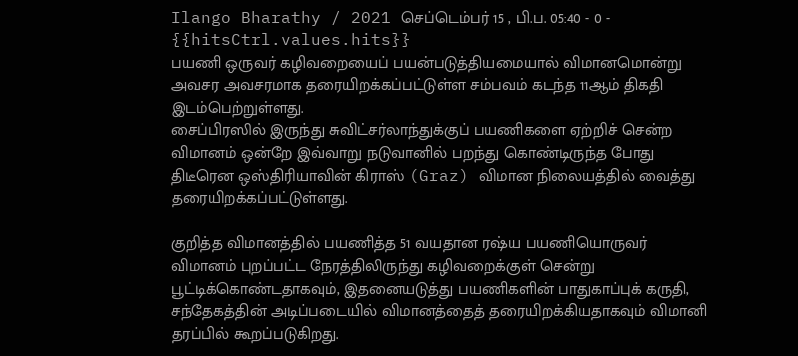Ilango Bharathy / 2021 செப்டெம்பர் 15 , பி.ப. 05:40 - 0 - {{hitsCtrl.values.hits}}
பயணி ஒருவர் கழிவறையைப் பயன்படுத்தியமையால் விமானமொன்று அவசர அவசரமாக தரையிறக்கப்பட்டுள்ள சம்பவம் கடந்த 11ஆம் திகதி இடம்பெற்றுள்ளது.
சைப்பிரஸில் இருந்து சுவிட்சர்லாந்துக்குப் பயணிகளை ஏற்றிச் சென்ற விமானம் ஒன்றே இவ்வாறு நடுவானில் பறந்து கொண்டிருந்த போது திடீரென ஒஸ்திரியாவின் கிராஸ் (Graz) விமான நிலையத்தில் வைத்து தரையிறக்கப்பட்டுள்ளது.

குறித்த விமானத்தில் பயணித்த 51 வயதான ரஷ்ய பயணியொருவர் விமானம் புறப்பட்ட நேரத்திலிருந்து கழிவறைக்குள் சென்று பூட்டிக்கொண்டதாகவும், இதனையடுத்து பயணிகளின் பாதுகாப்புக் கருதி, சந்தேகத்தின் அடிப்படையில் விமானத்தைத் தரையிறக்கியதாகவும் விமானி தரப்பில் கூறப்படுகிறது.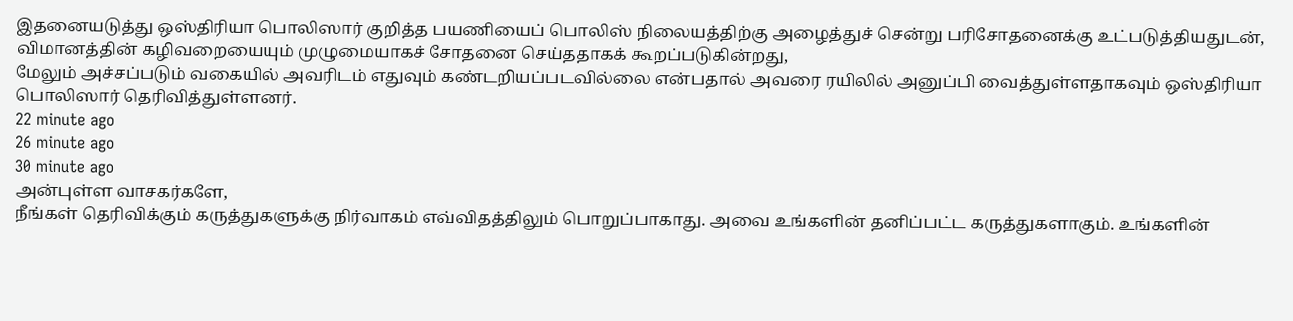இதனையடுத்து ஒஸ்திரியா பொலிஸார் குறித்த பயணியைப் பொலிஸ் நிலையத்திற்கு அழைத்துச் சென்று பரிசோதனைக்கு உட்படுத்தியதுடன், விமானத்தின் கழிவறையையும் முழுமையாகச் சோதனை செய்ததாகக் கூறப்படுகின்றது,
மேலும் அச்சப்படும் வகையில் அவரிடம் எதுவும் கண்டறியப்படவில்லை என்பதால் அவரை ரயிலில் அனுப்பி வைத்துள்ளதாகவும் ஒஸ்திரியா பொலிஸார் தெரிவித்துள்ளனர்.
22 minute ago
26 minute ago
30 minute ago
அன்புள்ள வாசகர்களே,
நீங்கள் தெரிவிக்கும் கருத்துகளுக்கு நிர்வாகம் எவ்விதத்திலும் பொறுப்பாகாது. அவை உங்களின் தனிப்பட்ட கருத்துகளாகும். உங்களின்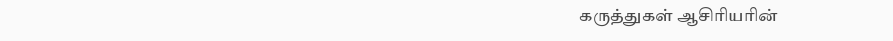கருத்துகள் ஆசிரியரின்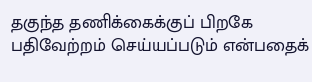தகுந்த தணிக்கைக்குப் பிறகே பதிவேற்றம் செய்யப்படும் என்பதைக்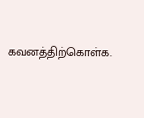கவனத்திற்கொள்க.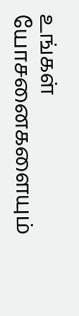உங்கள் யோசனைகளையும்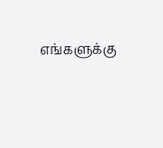எங்களுக்கு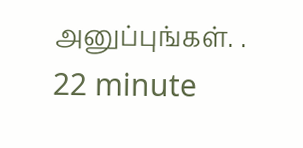அனுப்புங்கள். .
22 minute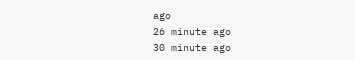ago
26 minute ago
30 minute ago